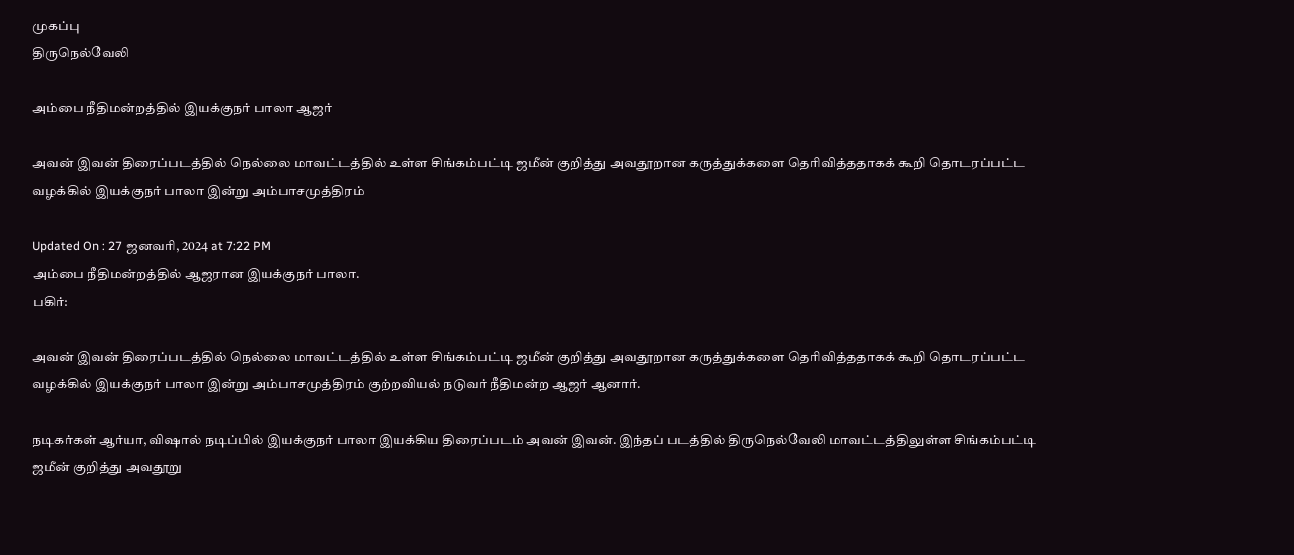முகப்பு
திருநெல்வேலி

அம்பை நீதிமன்றத்தில் இயக்குநர் பாலா ஆஜர்

அவன் இவன் திரைப்படத்தில் நெல்லை மாவட்டத்தில் உள்ள சிங்கம்பட்டி ஜமீன் குறித்து அவதூறான கருத்துக்களை தெரிவித்ததாகக் கூறி தொடரப்பட்ட வழக்கில் இயக்குநர் பாலா இன்று அம்பாசமுத்திரம்

Updated On : 27 ஜனவரி, 2024 at 7:22 PM
அம்பை நீதிமன்றத்தில் ஆஜரான இயக்குநர் பாலா.
பகிர்:

அவன் இவன் திரைப்படத்தில் நெல்லை மாவட்டத்தில் உள்ள சிங்கம்பட்டி ஜமீன் குறித்து அவதூறான கருத்துக்களை தெரிவித்ததாகக் கூறி தொடரப்பட்ட வழக்கில் இயக்குநர் பாலா இன்று அம்பாசமுத்திரம் குற்றவியல் நடுவர் நீதிமன்ற ஆஜர் ஆனார்.

நடிகர்கள் ஆர்யா, விஷால் நடிப்பில் இயக்குநர் பாலா இயக்கிய திரைப்படம் அவன் இவன். இந்தப் படத்தில் திருநெல்வேலி மாவட்டத்திலுள்ள சிங்கம்பட்டி ஜமீன் குறித்து அவதூறு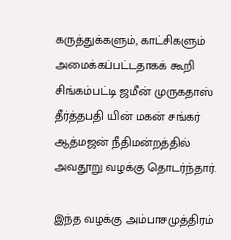கருத்துக்களும், காட்சிகளும் அமைக்கப்பட்டதாகக் கூறி சிங்கம்பட்டி ஜமீன் முருகதாஸ் தீர்த்தபதி யின் மகன் சங்கர் ஆத்மஜன் நீதிமன்றத்தில் அவதூறு வழக்கு தொடர்ந்தார்.

இந்த வழக்கு அம்பாசமுத்திரம்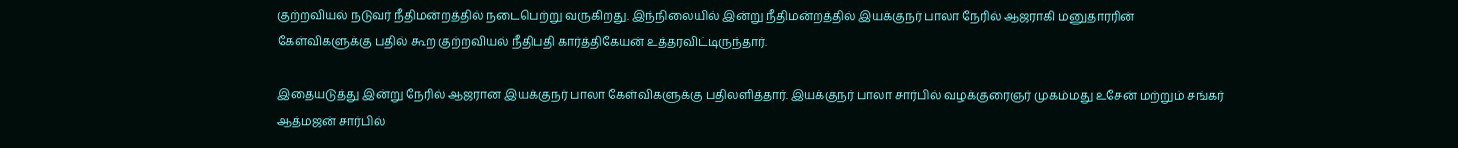குற்றவியல் நடுவர் நீதிமன்றத்தில் நடைபெற்று வருகிறது. இந்நிலையில் இன்று நீதிமன்றத்தில் இயக்குநர் பாலா நேரில் ஆஜராகி மனுதாரரின் கேள்விகளுக்கு பதில் கூற குற்றவியல் நீதிபதி கார்த்திகேயன் உத்தரவிட்டிருந்தார்.

இதையடுத்து இன்று நேரில் ஆஜரான இயக்குநர் பாலா கேள்விகளுக்கு பதிலளித்தார். இயக்குநர் பாலா சார்பில் வழக்குரைஞர் முகம்மது உசேன் மற்றும் சங்கர் ஆத்மஜன் சார்பில்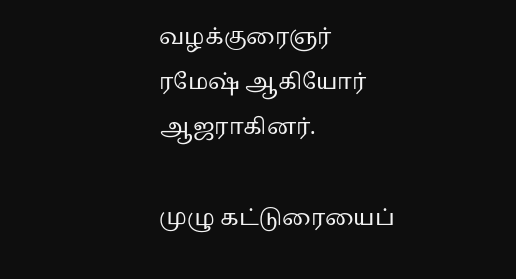வழக்குரைஞர் ரமேஷ் ஆகியோர் ஆஜராகினர்.

முழு கட்டுரையைப்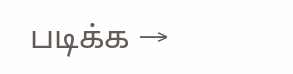படிக்க →